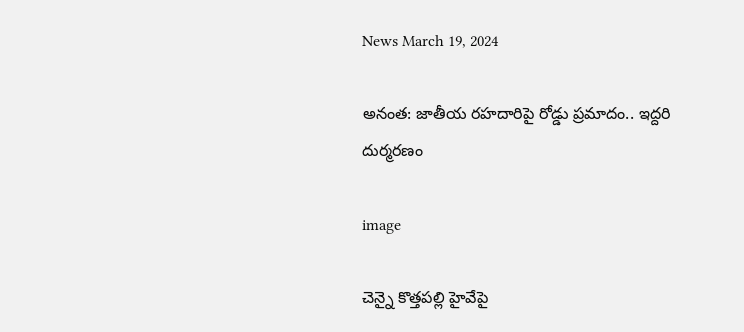News March 19, 2024

అనంత: జాతీయ రహదారిపై రోడ్డు ప్రమాదం.. ఇద్దరి దుర్మరణం

image

చెన్నై కొత్తపల్లి హైవేపై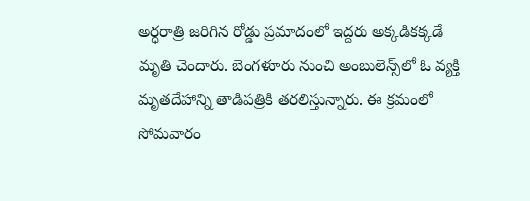అర్ధరాత్రి జరిగిన రోడ్డు ప్రమాదంలో ఇద్దరు అక్కడికక్కడే మృతి చెందారు. బెంగళూరు నుంచి అంబులెన్స్‌లో ఓ వ్యక్తి మృతదేహాన్ని తాడిపత్రికి తరలిస్తున్నారు. ఈ క్రమంలో సోమవారం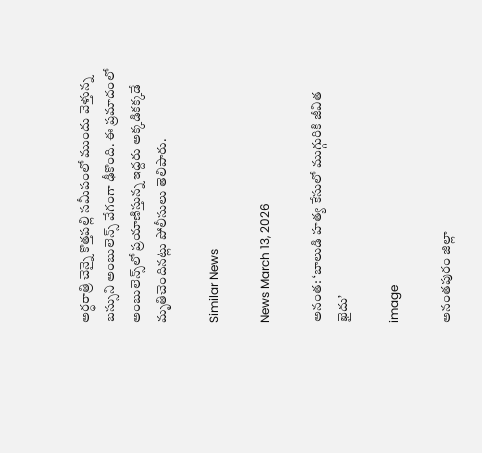అర్ధరాత్రి చెన్నై కొత్తపల్లి సమీపంలో ముందు వెళ్తున్న బస్సుని అంబులెన్స్ వేగంగా ఢీకొంది. ఈ ప్రమాదంలో అంబులెన్స్‌లో ప్రయాణిస్తున్న ఇద్దరు అక్కడికక్కడే మృతిచెందినట్లు పోలీసులు తెలిపారు.

Similar News

News March 13, 2026

అనంత: ‘బాలుడి హత్య కేసులో ముగ్గురికి జీవిత ఖైదు’

image

అనంతపురం జిల్లా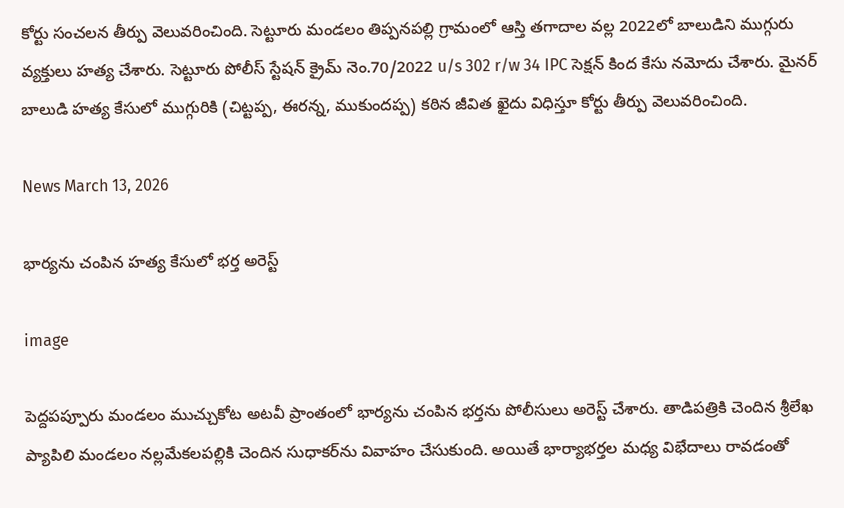కోర్టు సంచలన తీర్పు వెలువరించింది. సెట్టూరు మండలం తిప్పనపల్లి గ్రామంలో ఆస్తి తగాదాల వల్ల 2022లో బాలుడిని ముగ్గురు వ్యక్తులు హత్య చేశారు. సెట్టూరు పోలీస్ స్టేషన్ క్రైమ్ నెం.70/2022 u/s 302 r/w 34 IPC సెక్షన్ కింద కేసు నమోదు చేశారు. మైనర్ బాలుడి హత్య కేసులో ముగ్గురికి (చిట్టప్ప, ఈరన్న, ముకుందప్ప) కఠిన జీవిత ఖైదు విధిస్తూ కోర్టు తీర్పు వెలువరించింది.

News March 13, 2026

భార్యను చంపిన హత్య కేసులో భర్త అరెస్ట్

image

పెద్దపప్పూరు మండలం ముచ్చుకోట అటవీ ప్రాంతంలో భార్యను చంపిన భర్తను పోలీసులు అరెస్ట్ చేశారు. తాడిపత్రికి చెందిన శ్రీలేఖ ప్యాపిలి మండలం నల్లమేకలపల్లికి చెందిన సుధాకర్‌ను వివాహం చేసుకుంది. అయితే భార్యాభర్తల మధ్య విభేదాలు రావడంతో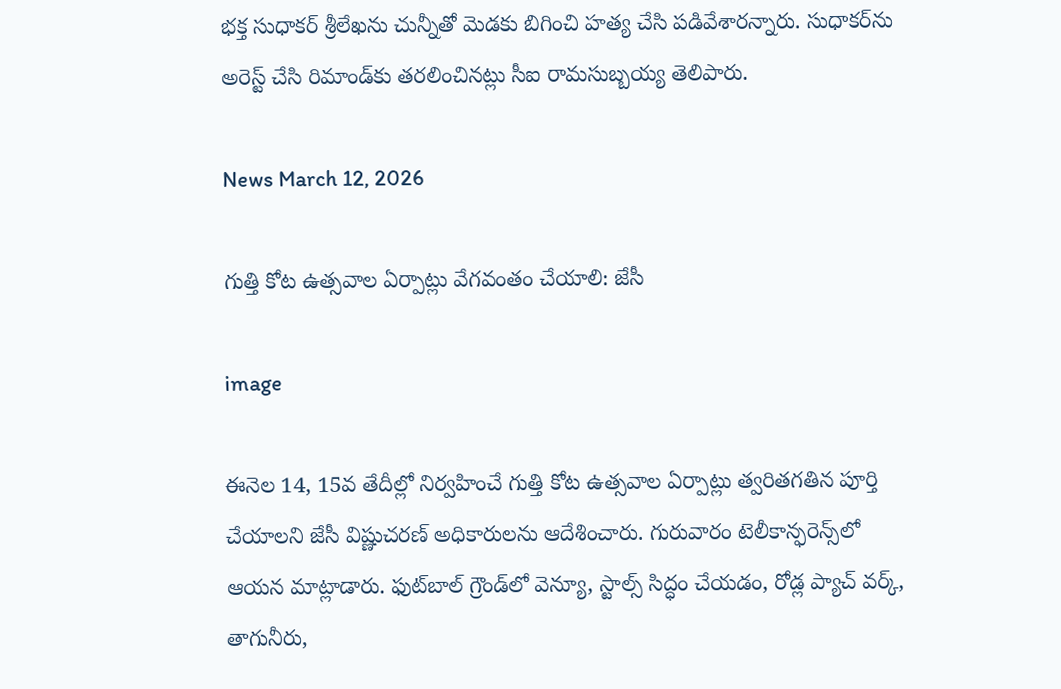భక్త సుధాకర్ శ్రీలేఖను చున్నీతో మెడకు బిగించి హత్య చేసి పడివేశారన్నారు. సుధాకర్‌ను అరెస్ట్ చేసి రిమాండ్‌కు తరలించినట్లు సీఐ రామసుబ్బయ్య తెలిపారు.

News March 12, 2026

గుత్తి కోట ఉత్సవాల ఏర్పాట్లు వేగవంతం చేయాలి: జేసీ

image

ఈనెల 14, 15వ తేదీల్లో నిర్వహించే గుత్తి కోట ఉత్సవాల ఏర్పాట్లు త్వరితగతిన పూర్తి చేయాలని జేసీ విష్ణుచరణ్ అధికారులను ఆదేశించారు. గురువారం టెలీకాన్ఫరెన్స్‌లో ఆయన మాట్లాడారు. ఫుట్‌బాల్ గ్రౌండ్‌లో వెన్యూ, స్టాల్స్ సిద్ధం చేయడం, రోడ్ల ప్యాచ్ వర్క్, తాగునీరు,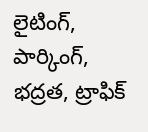లైటింగ్, పార్కింగ్, భద్రత, ట్రాఫిక్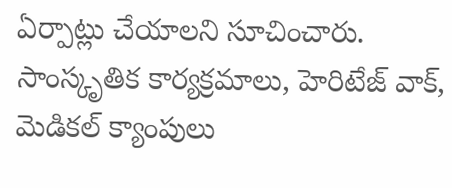ఏర్పాట్లు చేయాలని సూచించారు. సాంస్కృతిక కార్యక్రమాలు, హెరిటేజ్ వాక్, మెడికల్ క్యాంపులు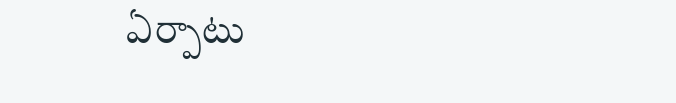ఏర్పాటు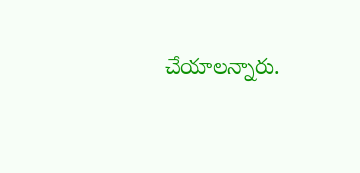చేయాలన్నారు.